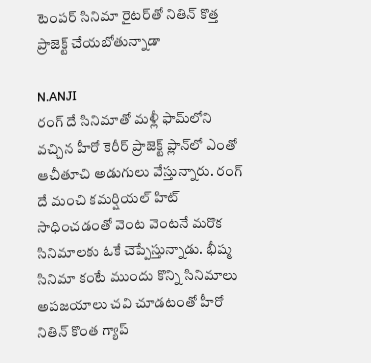టెంపర్ సినిమా రైటర్‌తో నితిన్ కొత్త ప్రాజెక్ట్ చేయబోతున్నాడా

N.ANJI
రంగ్ దే సినిమాతో మళ్లీ ఫామ్‌లోని వచ్చిన హీరో కెరీర్ ప్రాజెక్ట్ ప్లాన్‌లో ఎంతో ఆచీతూచి అడుగులు వేస్తున్నారు. రంగ్ దే మంచి కమర్షియల్ హిట్ సాధించడంతో వెంట వెంటనే మరొక సినిమాలకు ఓకే చెప్పేస్తున్నాడు. భీష్మ సినిమా కంటే ముందు కొన్ని సినిమాలు అపజయాలు చవి చూడటంతో హీరో నితిన్ కొంత గ్యాప్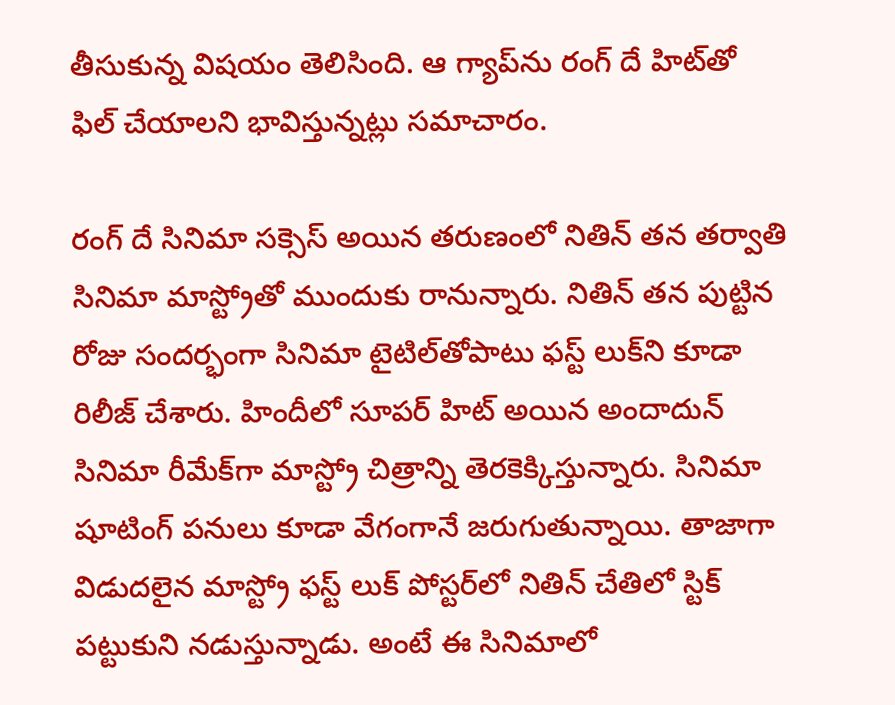తీసుకున్న విషయం తెలిసింది. ఆ గ్యాప్‌ను రంగ్ దే హిట్‌తో ఫిల్ చేయాలని భావిస్తున్నట్లు సమాచారం.

రంగ్ దే సినిమా సక్సెస్ అయిన తరుణంలో నితిన్ తన తర్వాతి సినిమా మాస్ట్రోతో ముందుకు రానున్నారు. నితిన్ తన పుట్టిన రోజు సందర్భంగా సినిమా టైటిల్‌తోపాటు ఫస్ట్ లుక్‌ని కూడా రిలీజ్ చేశారు. హిందీలో సూపర్ హిట్ అయిన అందాదున్ సినిమా రీమేక్‌గా మాస్ట్రో చిత్రాన్ని తెరకెక్కిస్తున్నారు. సినిమా షూటింగ్ పనులు కూడా వేగంగానే జరుగుతున్నాయి. తాజాగా విడుదలైన మాస్ట్రో ఫస్ట్ లుక్ పోస్టర్‌లో నితిన్ చేతిలో స్టిక్ పట్టుకుని నడుస్తున్నాడు. అంటే ఈ సినిమాలో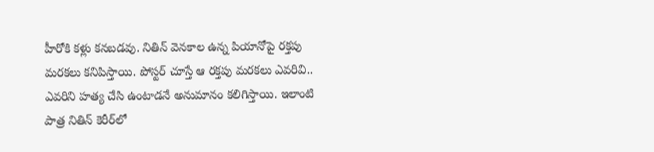హీరోకి కళ్లు కనబడవు. నితిన్ వెనకాల ఉన్న పియానోపై రక్తపు మరకలు కనిపిస్తాయి. పోస్టర్ చూస్తే ఆ రక్తపు మరకలు ఎవరివి.. ఎవరిని హత్య చేసి ఉంటాడనే అనుమానం కలిగిస్తాయి. ఇలాంటి పాత్ర నితిన్ కెరీర్‌లో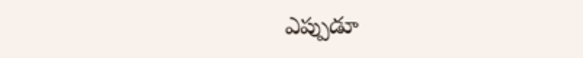ఎప్పుడూ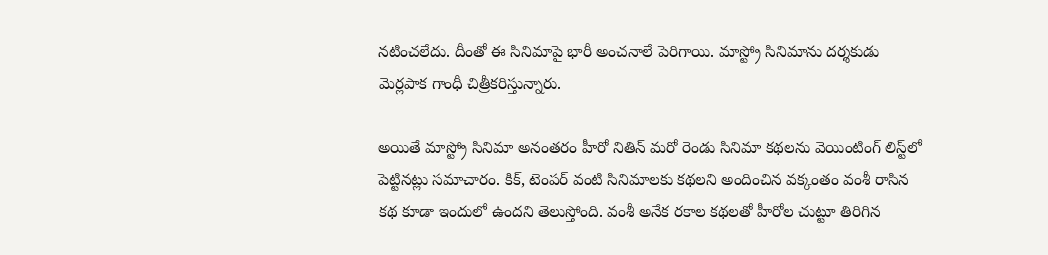నటించలేదు. దీంతో ఈ సినిమాపై భారీ అంచనాలే పెరిగాయి. మాస్ట్రో సినిమాను దర్శకుడు మెర్లపాక గాంధీ చిత్రీకరిస్తున్నారు.

అయితే మాస్ట్రో సినిమా అనంతరం హీరో నితిన్ మరో రెండు సినిమా కథలను వెయింటింగ్ లిస్ట్‌లో పెట్టినట్లు సమాచారం. కిక్, టెంపర్ వంటి సినిమాలకు కథలని అందించిన వక్కంతం వంశీ రాసిన కథ కూడా ఇందులో ఉందని తెలుస్తోంది. వంశీ అనేక రకాల కథలతో హీరోల చుట్టూ తిరిగిన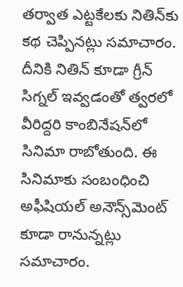తర్వాత ఎట్టకేలకు నితిన్‌కు కథ చెప్పినట్లు సమాచారం. దీనికి నితిన్ కూడా గ్రీన్ సిగ్నల్ ఇవ్వడంతో త్వరలో వీరిద్దరి కాంబినేషన్‌లో సినిమా రాబోతుంది. ఈ సినిమాకు సంబంధించి అఫీషియల్ అనౌన్స్‌మెంట్ కూడా రానున్నట్లు సమాచారం.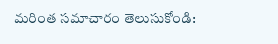మరింత సమాచారం తెలుసుకోండి: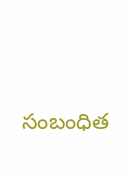సంబంధిత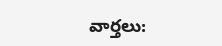వార్తలు: